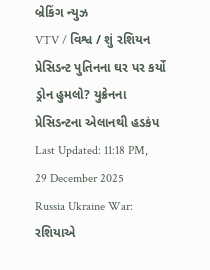બ્રેકિંગ ન્યુઝ
VTV / વિશ્વ / શું રશિયન પ્રેસિડન્ટ પુતિનના ઘર પર કર્યો ડ્રોન હુમલો? યુક્રેનના પ્રેસિડન્ટના એલાનથી હડકંપ
Last Updated: 11:18 PM, 29 December 2025
Russia Ukraine War: રશિયાએ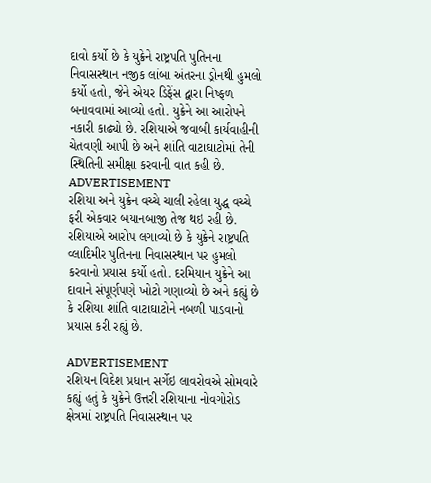દાવો કર્યો છે કે યુક્રેને રાષ્ટ્રપતિ પુતિનના નિવાસસ્થાન નજીક લાંબા અંતરના ડ્રોનથી હુમલો કર્યો હતો, જેને એયર ડિફેંસ દ્વારા નિષ્ફળ બનાવવામાં આવ્યો હતો. યુક્રેને આ આરોપને નકારી કાઢ્યો છે. રશિયાએ જવાબી કાર્યવાહીની ચેતવણી આપી છે અને શાંતિ વાટાઘાટોમાં તેની સ્થિતિની સમીક્ષા કરવાની વાત કહી છે.
ADVERTISEMENT
રશિયા અને યુક્રેન વચ્ચે ચાલી રહેલા યુદ્ધ વચ્ચે ફરી એકવાર બયાનબાજી તેજ થઇ રહી છે. રશિયાએ આરોપ લગાવ્યો છે કે યુક્રેને રાષ્ટ્રપતિ વ્લાદિમીર પુતિનના નિવાસસ્થાન પર હુમલો કરવાનો પ્રયાસ કર્યો હતો. દરમિયાન યુક્રેને આ દાવાને સંપૂર્ણપણે ખોટો ગણાવ્યો છે અને કહ્યું છે કે રશિયા શાંતિ વાટાઘાટોને નબળી પાડવાનો પ્રયાસ કરી રહ્યું છે.

ADVERTISEMENT
રશિયન વિદેશ પ્રધાન સર્ગેઇ લાવરોવએ સોમવારે કહ્યું હતું કે યુક્રેને ઉત્તરી રશિયાના નોવગોરોડ ક્ષેત્રમાં રાષ્ટ્રપતિ નિવાસસ્થાન પર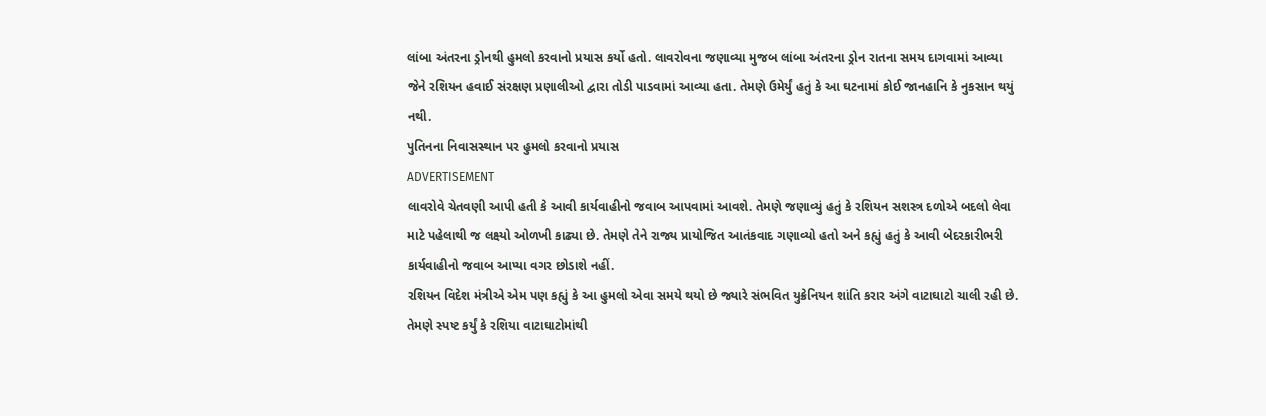લાંબા અંતરના ડ્રોનથી હુમલો કરવાનો પ્રયાસ કર્યો હતો. લાવરોવના જણાવ્યા મુજબ લાંબા અંતરના ડ્રોન રાતના સમય દાગવામાં આવ્યા જેને રશિયન હવાઈ સંરક્ષણ પ્રણાલીઓ દ્વારા તોડી પાડવામાં આવ્યા હતા. તેમણે ઉમેર્યું હતું કે આ ઘટનામાં કોઈ જાનહાનિ કે નુકસાન થયું નથી.
પુતિનના નિવાસસ્થાન પર હુમલો કરવાનો પ્રયાસ
ADVERTISEMENT
લાવરોવે ચેતવણી આપી હતી કે આવી કાર્યવાહીનો જવાબ આપવામાં આવશે. તેમણે જણાવ્યું હતું કે રશિયન સશસ્ત્ર દળોએ બદલો લેવા માટે પહેલાથી જ લક્ષ્યો ઓળખી કાઢ્યા છે. તેમણે તેને રાજ્ય પ્રાયોજિત આતંકવાદ ગણાવ્યો હતો અને કહ્યું હતું કે આવી બેદરકારીભરી કાર્યવાહીનો જવાબ આપ્યા વગર છોડાશે નહીં.
રશિયન વિદેશ મંત્રીએ એમ પણ કહ્યું કે આ હુમલો એવા સમયે થયો છે જ્યારે સંભવિત યુક્રેનિયન શાંતિ કરાર અંગે વાટાઘાટો ચાલી રહી છે. તેમણે સ્પષ્ટ કર્યું કે રશિયા વાટાઘાટોમાંથી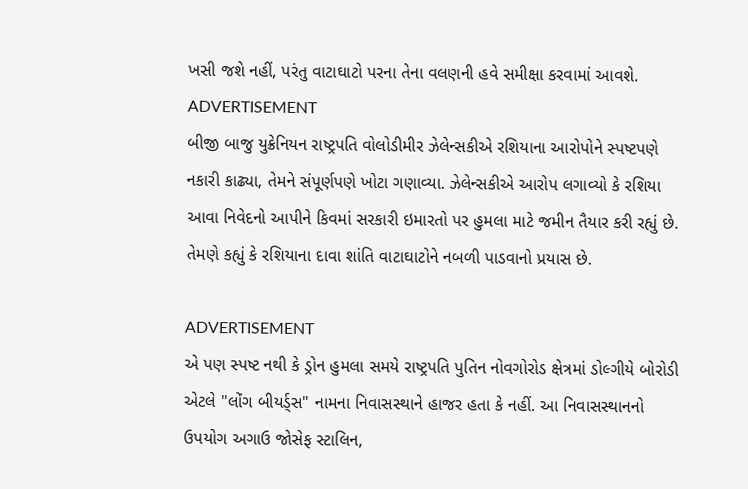ખસી જશે નહીં, પરંતુ વાટાઘાટો પરના તેના વલણની હવે સમીક્ષા કરવામાં આવશે.
ADVERTISEMENT
બીજી બાજુ યુક્રેનિયન રાષ્ટ્રપતિ વોલોડીમીર ઝેલેન્સકીએ રશિયાના આરોપોને સ્પષ્ટપણે નકારી કાઢ્યા, તેમને સંપૂર્ણપણે ખોટા ગણાવ્યા. ઝેલેન્સકીએ આરોપ લગાવ્યો કે રશિયા આવા નિવેદનો આપીને કિવમાં સરકારી ઇમારતો પર હુમલા માટે જમીન તૈયાર કરી રહ્યું છે. તેમણે કહ્યું કે રશિયાના દાવા શાંતિ વાટાઘાટોને નબળી પાડવાનો પ્રયાસ છે.

ADVERTISEMENT
એ પણ સ્પષ્ટ નથી કે ડ્રોન હુમલા સમયે રાષ્ટ્રપતિ પુતિન નોવગોરોડ ક્ષેત્રમાં ડોલ્ગીયે બોરોડી એટલે "લોંગ બીયર્ડ્સ" નામના નિવાસસ્થાને હાજર હતા કે નહીં. આ નિવાસસ્થાનનો ઉપયોગ અગાઉ જોસેફ સ્ટાલિન,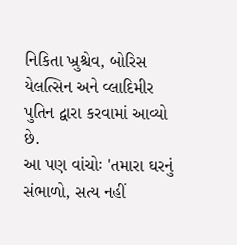નિકિતા ખ્રુશ્ચેવ, બોરિસ યેલત્સિન અને વ્લાદિમીર પુતિન દ્વારા કરવામાં આવ્યો છે.
આ પણ વાંચોઃ 'તમારા ઘરનું સંભાળો, સત્ય નહીં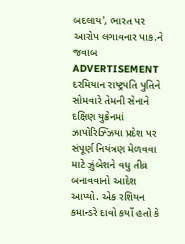બદલાય', ભારત પર આરોપ લગાવનાર પાક.ને જવાબ
ADVERTISEMENT
દરમિયાન રાષ્ટ્રપતિ પુતિને સોમવારે તેમની સેનાને દક્ષિણ યુક્રેનમાં ઝાપોરિઝ્ઝિયા પ્રદેશ પર સંપૂર્ણ નિયંત્રણ મેળવવા માટે ઝુંબેશને વધુ તીવ્ર બનાવવાનો આદેશ આપ્યો. એક રશિયન કમાન્ડરે દાવો કર્યો હતો કે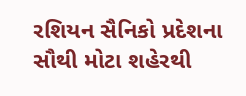રશિયન સૈનિકો પ્રદેશના સૌથી મોટા શહેરથી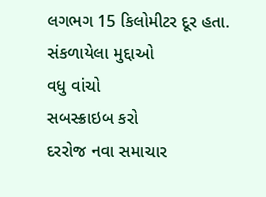લગભગ 15 કિલોમીટર દૂર હતા.
સંકળાયેલા મુદ્દાઓ
વધુ વાંચો
સબસ્ક્રાઇબ કરો
દરરોજ નવા સમાચાર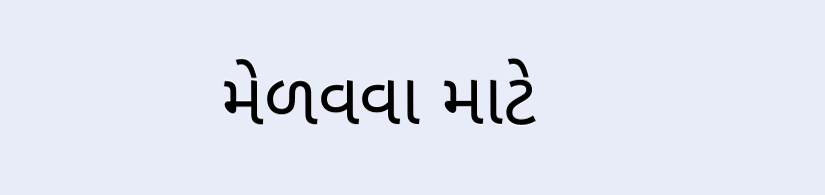મેળવવા માટે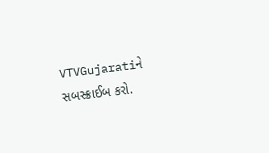VTVGujaratiને સબસ્ક્રાઈબ કરો.